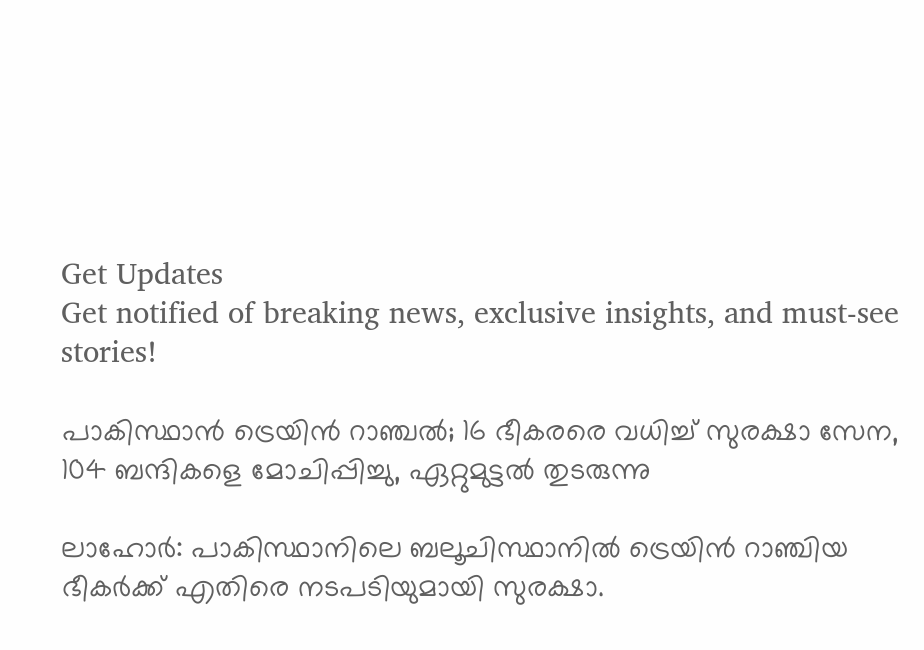Get Updates
Get notified of breaking news, exclusive insights, and must-see stories!

പാകിസ്ഥാൻ ട്രെയിൻ റാഞ്ചൽ; 16 ഭീകരരെ വധിച്ച് സുരക്ഷാ സേന, 104 ബന്ദികളെ മോചിപ്പിച്ചു, ഏറ്റുമുട്ടൽ തുടരുന്നു

ലാഹോർ: പാകിസ്ഥാനിലെ ബലൂചിസ്ഥാനിൽ ട്രെയിൻ റാഞ്ചിയ ഭീകർക്ക് എതിരെ നടപടിയുമായി സുരക്ഷാ.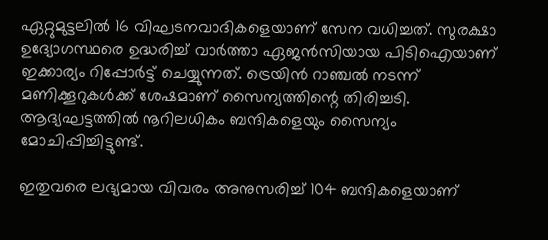ഏറ്റുമുട്ടലിൽ 16 വിഘടനവാദികളെയാണ് സേന വധിച്ചത്. സുരക്ഷാ ഉദ്യോഗസ്ഥരെ ഉദ്ധരിച്ച് വാർത്താ ഏജൻസിയായ പിടിഐയാണ് ഇക്കാര്യം റിപ്പോർട്ട് ചെയ്യുന്നത്. ട്രെയിൻ റാഞ്ചൽ നടന്ന് മണിക്കൂറുകൾക്ക് ശേഷമാണ് സൈന്യത്തിന്റെ തിരിച്ചടി. ആദ്യഘട്ടത്തിൽ നൂറിലധികം ബന്ദികളെയും സൈന്യം മോചിപ്പിച്ചിട്ടുണ്ട്.

ഇതുവരെ ലഭ്യമായ വിവരം അനുസരിച്ച് 104 ബന്ദികളെയാണ്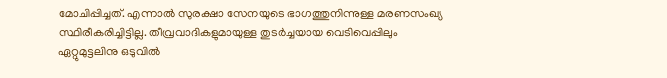മോചിപ്പിച്ചത്. എന്നാൽ സുരക്ഷാ സേനയുടെ ഭാഗത്തുനിന്നുള്ള മരണസംഖ്യ സ്ഥിരീകരിച്ചിട്ടില്ല. തീവ്രവാദികളുമായുള്ള തുടർച്ചയായ വെടിവെപ്പിലും ഏറ്റുമുട്ടലിനു ഒടുവിൽ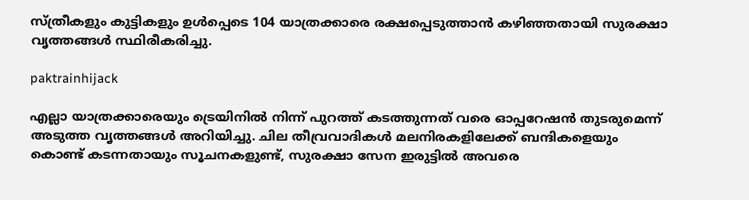സ്ത്രീകളും കുട്ടികളും ഉൾപ്പെടെ 104 യാത്രക്കാരെ രക്ഷപ്പെടുത്താൻ കഴിഞ്ഞതായി സുരക്ഷാ വൃത്തങ്ങൾ സ്ഥിരീകരിച്ചു.

paktrainhijack

എല്ലാ യാത്രക്കാരെയും ട്രെയിനിൽ നിന്ന് പുറത്ത് കടത്തുന്നത് വരെ ഓപ്പറേഷൻ തുടരുമെന്ന് അടുത്ത വൃത്തങ്ങൾ അറിയിച്ചു. ചില തീവ്രവാദികൾ മലനിരകളിലേക്ക് ബന്ദികളെയും കൊണ്ട് കടന്നതായും സൂചനകളുണ്ട്, സുരക്ഷാ സേന ഇരുട്ടിൽ അവരെ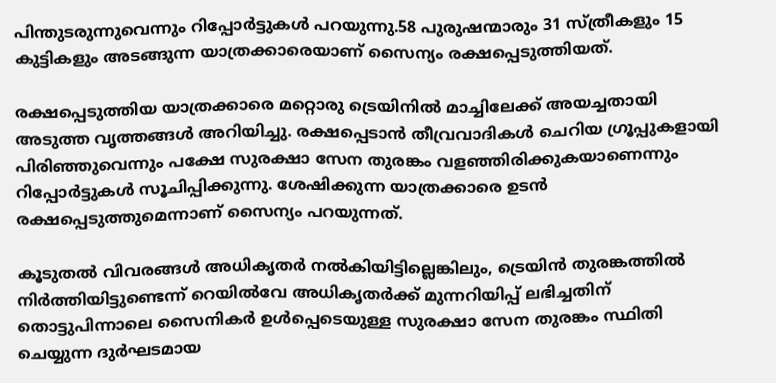പിന്തുടരുന്നുവെന്നും റിപ്പോർട്ടുകൾ പറയുന്നു.58 പുരുഷന്മാരും 31 സ്ത്രീകളും 15 കുട്ടികളും അടങ്ങുന്ന യാത്രക്കാരെയാണ് സൈന്യം രക്ഷപ്പെടുത്തിയത്.

രക്ഷപ്പെടുത്തിയ യാത്രക്കാരെ മറ്റൊരു ട്രെയിനിൽ മാച്ചിലേക്ക് അയച്ചതായി അടുത്ത വൃത്തങ്ങൾ അറിയിച്ചു. രക്ഷപ്പെടാൻ തീവ്രവാദികൾ ചെറിയ ഗ്രൂപ്പുകളായി പിരിഞ്ഞുവെന്നും പക്ഷേ സുരക്ഷാ സേന തുരങ്കം വളഞ്ഞിരിക്കുകയാണെന്നും റിപ്പോർട്ടുകൾ സൂചിപ്പിക്കുന്നു. ശേഷിക്കുന്ന യാത്രക്കാരെ ഉടൻ രക്ഷപ്പെടുത്തുമെന്നാണ് സൈന്യം പറയുന്നത്.

കൂടുതൽ വിവരങ്ങൾ അധികൃതർ നൽകിയിട്ടില്ലെങ്കിലും, ട്രെയിൻ തുരങ്കത്തിൽ നിർത്തിയിട്ടുണ്ടെന്ന് റെയിൽവേ അധികൃതർക്ക് മുന്നറിയിപ്പ് ലഭിച്ചതിന് തൊട്ടുപിന്നാലെ സൈനികർ ഉൾപ്പെടെയുള്ള സുരക്ഷാ സേന തുരങ്കം സ്ഥിതി ചെയ്യുന്ന ദുർഘടമായ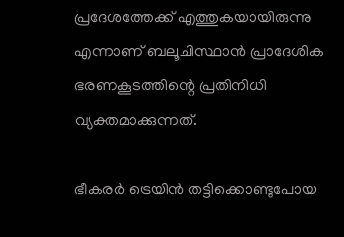പ്രദേശത്തേക്ക് എത്തുകയായിരുന്നു എന്നാണ് ബലൂചിസ്ഥാൻ പ്രാദേശിക ഭരണകൂടത്തിന്റെ പ്രതിനിധി വ്യക്തമാക്കുന്നത്.

ഭീകരർ ട്രെയിൻ തട്ടിക്കൊണ്ടുപോയ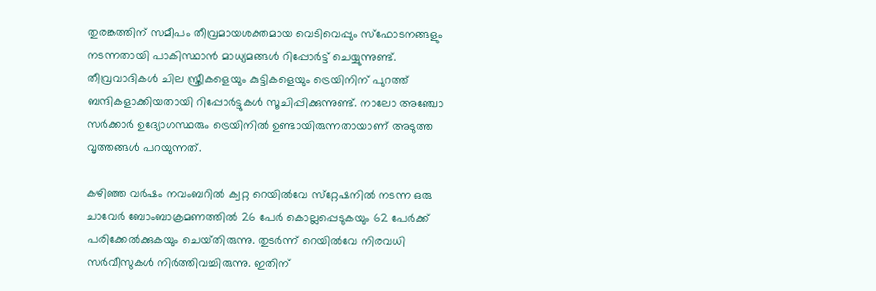തുരങ്കത്തിന് സമീപം തീവ്രമായശക്തമായ വെടിവെപ്പും സ്ഫോടനങ്ങളും നടന്നതായി പാകിസ്ഥാൻ മാധ്യമങ്ങൾ റിപ്പോർട്ട് ചെയ്യുന്നുണ്ട്. തീവ്രവാദികൾ ചില സ്ത്രീകളെയും കുട്ടികളെയും ട്രെയിനിന് പുറത്ത് ബന്ദികളാക്കിയതായി റിപ്പോർട്ടുകൾ സൂചിപ്പിക്കുന്നുണ്ട്. നാലോ അഞ്ചോ സർക്കാർ ഉദ്യോഗസ്ഥരും ട്രെയിനിൽ ഉണ്ടായിരുന്നതായാണ് അടുത്ത വൃത്തങ്ങൾ പറയുന്നത്.

കഴിഞ്ഞ വർഷം നവംബറിൽ ക്വറ്റ റെയിൽവേ സ്‌റ്റേഷനിൽ നടന്ന ഒരു ചാവേർ ബോംബാക്രമണത്തിൽ 26 പേർ കൊല്ലപ്പെടുകയും 62 പേർക്ക് പരിക്കേൽക്കുകയും ചെയ്‌തിരുന്നു. തുടർന്ന് റെയിൽവേ നിരവധി സർവീസുകൾ നിർത്തിവച്ചിരുന്നു. ഇതിന്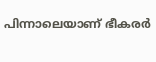പിന്നാലെയാണ് ഭീകരർ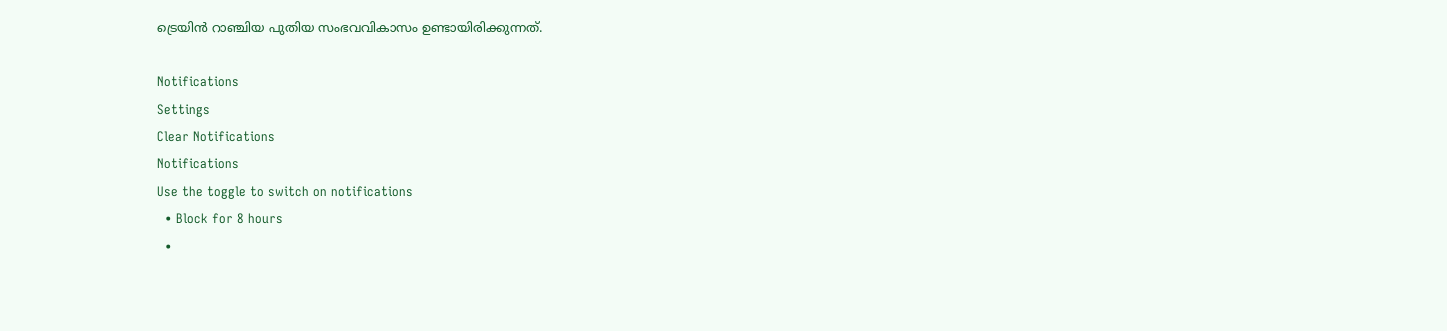ട്രെയിൻ റാഞ്ചിയ പുതിയ സംഭവവികാസം ഉണ്ടായിരിക്കുന്നത്.

Notifications
Settings
Clear Notifications
Notifications
Use the toggle to switch on notifications
  • Block for 8 hours
  •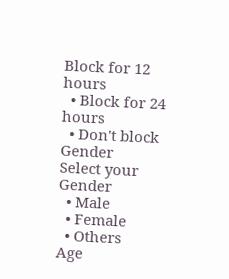Block for 12 hours
  • Block for 24 hours
  • Don't block
Gender
Select your Gender
  • Male
  • Female
  • Others
Age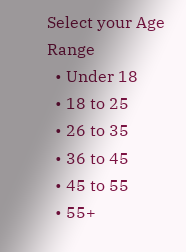Select your Age Range
  • Under 18
  • 18 to 25
  • 26 to 35
  • 36 to 45
  • 45 to 55
  • 55+